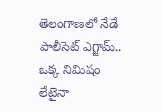తెలంగాణలో నేడే పాలీసెట్ ఎగ్జామ్.. ఒక్క నిమిషం లేటైనా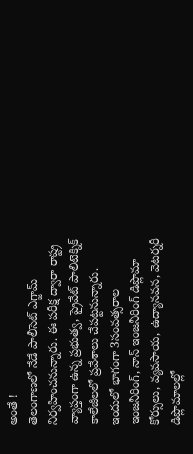అంతే !
తెలంగాణలో నేడే పాలీసెట్ ఎగ్జామ్ నిర్వహించనున్నారు. ఈ పరీక్ష ద్వారా రాష్ట్ర వ్యాప్తంగా ఉన్న ప్రభుత్వ, ప్రైవేట్ పాలిటెక్నిక్ కాలేజీలలో ప్రవేశాలు చేపట్టనున్నారు. ఇందులో భాగంగా 3సంవత్సరాల ఇంజనీరింగ్, నాన్ ఇంజనీరింగ్ డిప్లొమా కోర్సులు, వ్యవసాయ, ఉద్యానవన, వెటర్నరీ డిప్లొమాలల్లో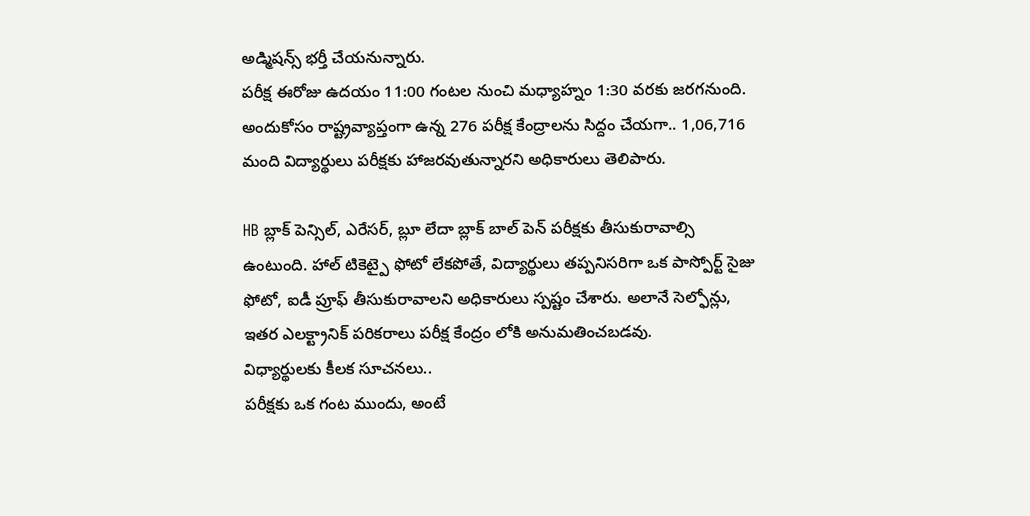అడ్మిషన్స్ భర్తీ చేయనున్నారు.
పరీక్ష ఈరోజు ఉదయం 11:00 గంటల నుంచి మధ్యాహ్నం 1:30 వరకు జరగనుంది. అందుకోసం రాష్ట్రవ్యాప్తంగా ఉన్న 276 పరీక్ష కేంద్రాలను సిద్దం చేయగా.. 1,06,716 మంది విద్యార్థులు పరీక్షకు హాజరవుతున్నారని అధికారులు తెలిపారు.

HB బ్లాక్ పెన్సిల్, ఎరేసర్, బ్లూ లేదా బ్లాక్ బాల్ పెన్ పరీక్షకు తీసుకురావాల్సి ఉంటుంది. హాల్ టికెట్పై ఫోటో లేకపోతే, విద్యార్థులు తప్పనిసరిగా ఒక పాస్పోర్ట్ సైజు ఫోటో, ఐడీ ప్రూఫ్ తీసుకురావాలని అధికారులు స్పష్టం చేశారు. అలానే సెల్ఫోన్లు, ఇతర ఎలక్ట్రానిక్ పరికరాలు పరీక్ష కేంద్రం లోకి అనుమతించబడవు.
విధ్యార్థులకు కీలక సూచనలు..
పరీక్షకు ఒక గంట ముందు, అంటే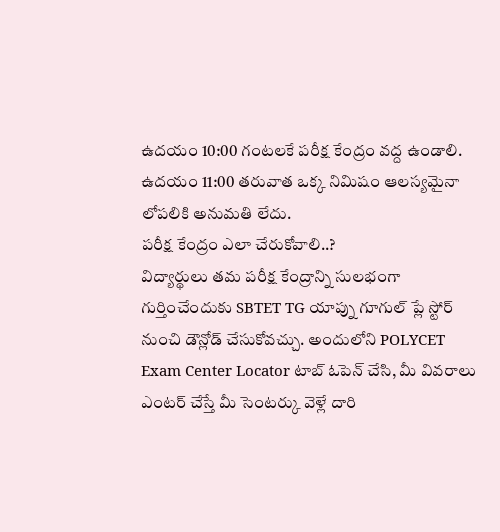ఉదయం 10:00 గంటలకే పరీక్ష కేంద్రం వద్ద ఉండాలి.
ఉదయం 11:00 తరువాత ఒక్క నిమిషం ఆలస్యమైనా లోపలికి అనుమతి లేదు.
పరీక్ష కేంద్రం ఎలా చేరుకోవాలి..?
విద్యార్థులు తమ పరీక్ష కేంద్రాన్ని సులభంగా గుర్తించేందుకు SBTET TG యాప్ను గూగుల్ ప్లే స్టోర్ నుంచి డౌన్లోడ్ చేసుకోవచ్చు. అందులోని POLYCET Exam Center Locator టాబ్ ఓపెన్ చేసి, మీ వివరాలు ఎంటర్ చేస్తే మీ సెంటర్కు వెళ్లే దారి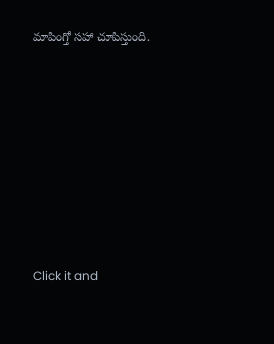మాపింగ్తో సహా చూపిస్తుంది.












Click it and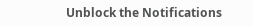Unblock the Notifications